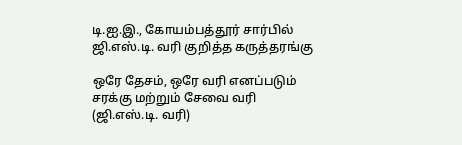டி.ஐ.இ., கோயம்பத்தூர் சார்பில் ஜி.எஸ்.டி. வரி குறித்த கருத்தரங்கு

ஒரே தேசம், ஒரே வரி எனப்படும் சரக்கு மற்றும் சேவை வரி (ஜி.எஸ்.டி. வரி)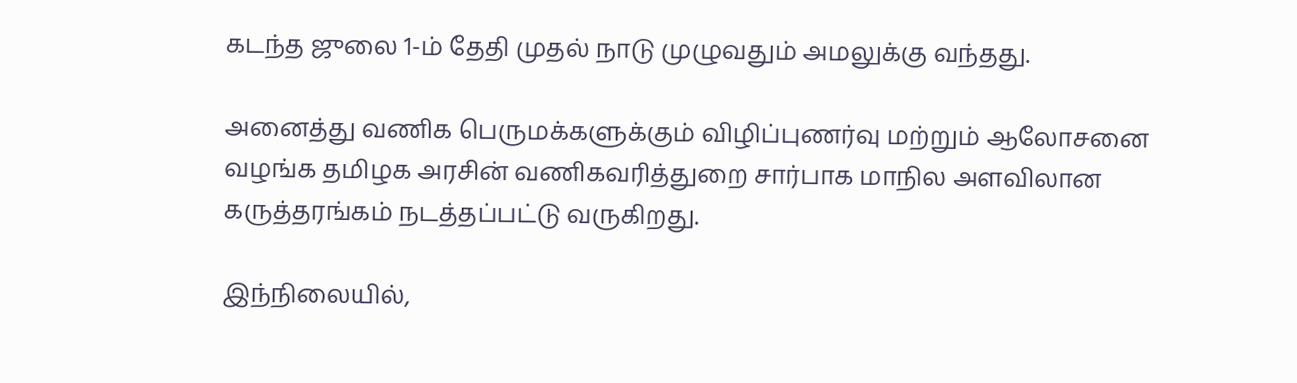கடந்த ஜுலை 1-ம் தேதி முதல் நாடு முழுவதும் அமலுக்கு வந்தது.

அனைத்து வணிக பெருமக்களுக்கும் விழிப்புணர்வு மற்றும் ஆலோசனை வழங்க தமிழக அரசின் வணிகவரித்துறை சார்பாக மாநில அளவிலான கருத்தரங்கம் நடத்தப்பட்டு வருகிறது.

இந்நிலையில்,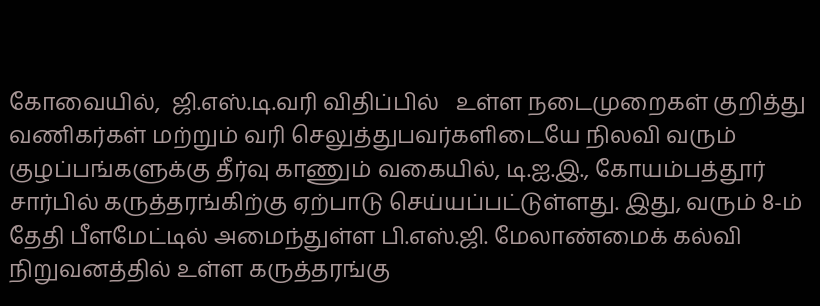கோவையில்,  ஜி.எஸ்.டி.வரி விதிப்பில்   உள்ள நடைமுறைகள் குறித்து வணிகர்கள் மற்றும் வரி செலுத்துபவர்களிடையே நிலவி வரும் குழப்பங்களுக்கு தீர்வு காணும் வகையில், டி.ஐ.இ., கோயம்பத்தூர் சார்பில் கருத்தரங்கிற்கு ஏற்பாடு செய்யப்பட்டுள்ளது. இது, வரும் 8-ம் தேதி பீளமேட்டில் அமைந்துள்ள பி.எஸ்.ஜி. மேலாண்மைக் கல்வி நிறுவனத்தில் உள்ள கருத்தரங்கு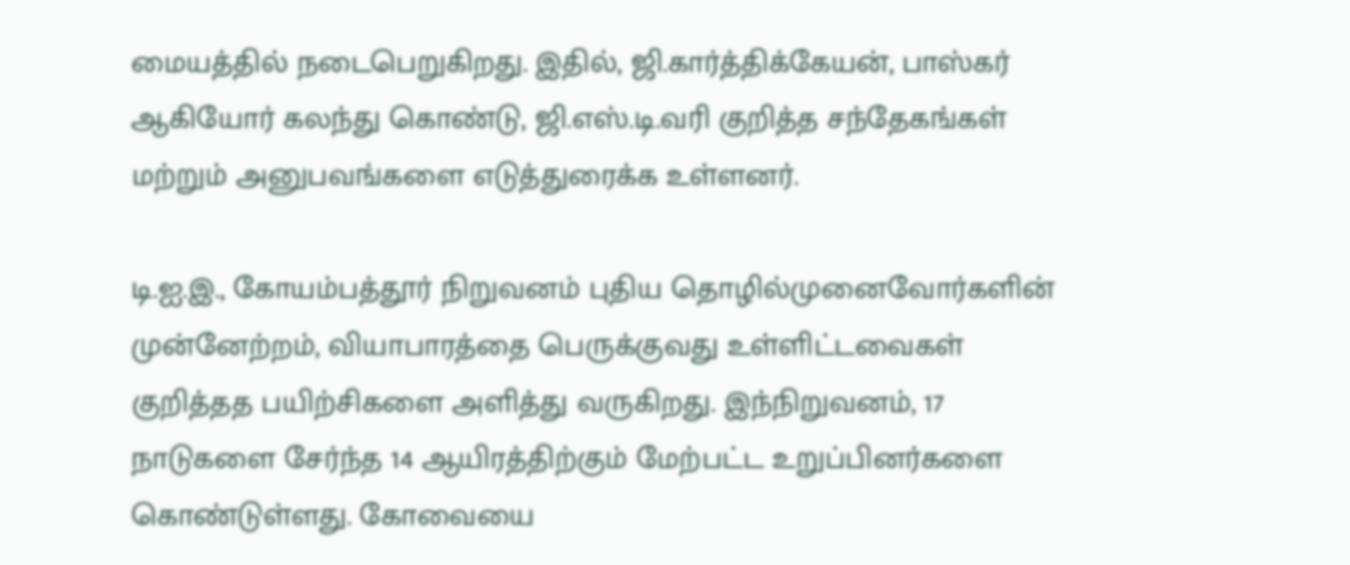மையத்தில் நடைபெறுகிறது. இதில், ஜி.கார்த்திக்கேயன், பாஸ்கர் ஆகியோர் கலந்து கொண்டு, ஜி.எஸ்.டி.வரி குறித்த சந்தேகங்கள் மற்றும் அனுபவங்களை எடுத்துரைக்க உள்ளனர்.

டி.ஐ.இ., கோயம்பத்தூர் நிறுவனம் புதிய தொழில்முனைவோர்களின் முன்னேற்றம், வியாபாரத்தை பெருக்குவது உள்ளிட்டவைகள் குறித்தத பயிற்சிகளை அளித்து வருகிறது. இந்நிறுவனம், 17 நாடுகளை சேர்ந்த 14 ஆயிரத்திற்கும் மேற்பட்ட உறுப்பினர்களை கொண்டுள்ளது. கோவையை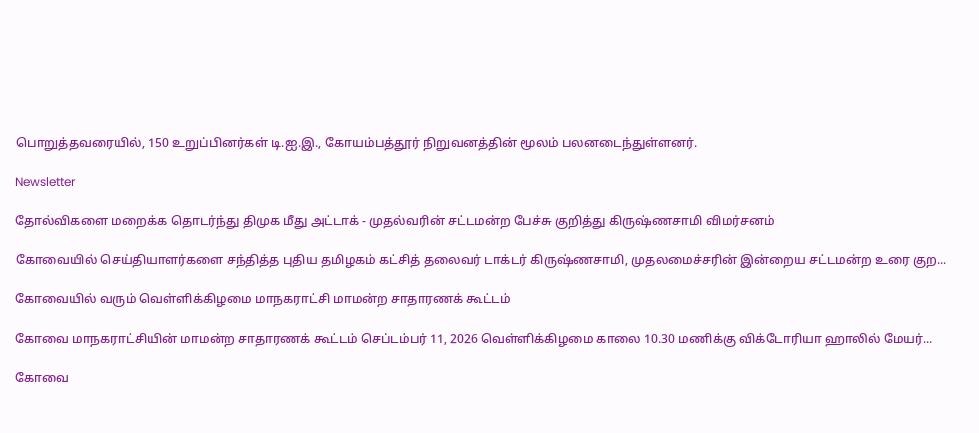பொறுத்தவரையில், 150 உறுப்பினர்கள் டி.ஐ.இ., கோயம்பத்தூர் நிறுவனத்தின் மூலம் பலனடைந்துள்ளனர்.

Newsletter

தோல்விகளை மறைக்க தொடர்ந்து திமுக மீது அட்டாக் - முதல்வரின் சட்டமன்ற பேச்சு குறித்து கிருஷ்ணசாமி விமர்சனம்

கோவையில் செய்தியாளர்களை சந்தித்த புதிய தமிழகம் கட்சித் தலைவர் டாக்டர் கிருஷ்ணசாமி, முதலமைச்சரின் இன்றைய சட்டமன்ற உரை குற...

கோவையில் வரும் வெள்ளிக்கிழமை மாநகராட்சி மாமன்ற சாதாரணக் கூட்டம்

கோவை மாநகராட்சியின் மாமன்ற சாதாரணக் கூட்டம் செப்டம்பர் 11, 2026 வெள்ளிக்கிழமை காலை 10.30 மணிக்கு விக்டோரியா ஹாலில் மேயர்...

கோவை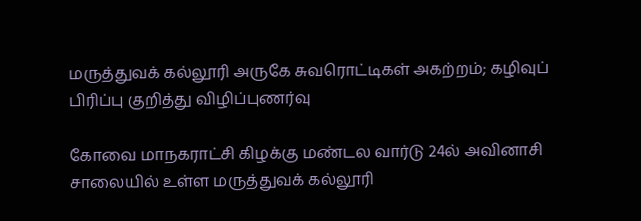மருத்துவக் கல்லூரி அருகே சுவரொட்டிகள் அகற்றம்; கழிவுப் பிரிப்பு குறித்து விழிப்புணர்வு

கோவை மாநகராட்சி கிழக்கு மண்டல வார்டு 24ல் அவினாசி சாலையில் உள்ள மருத்துவக் கல்லூரி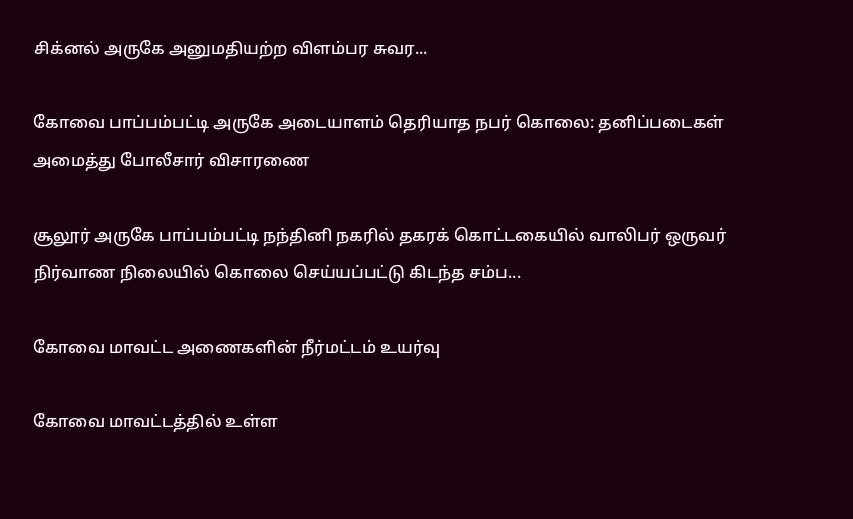சிக்னல் அருகே அனுமதியற்ற விளம்பர சுவர...

கோவை பாப்பம்பட்டி அருகே அடையாளம் தெரியாத நபர் கொலை: தனிப்படைகள் அமைத்து போலீசார் விசாரணை

சூலூர் அருகே பாப்பம்பட்டி நந்தினி நகரில் தகரக் கொட்டகையில் வாலிபர் ஒருவர் நிர்வாண நிலையில் கொலை செய்யப்பட்டு கிடந்த சம்ப...

கோவை மாவட்ட அணைகளின் நீர்மட்டம் உயர்வு

கோவை மாவட்டத்தில் உள்ள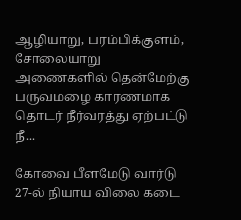ஆழியாறு, பரம்பிக்குளம், சோலையாறு அணைகளில் தென்மேற்கு பருவமழை காரணமாக தொடர் நீர்வரத்து ஏற்பட்டு நீ...

கோவை பீளமேடு வார்டு 27-ல் நியாய விலை கடை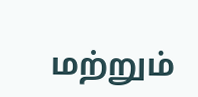மற்றும்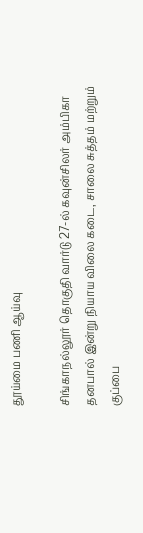தூய்மை பணி ஆய்வு

சிங்காநல்லூர் தொகுதி வார்டு 27-ல் கவுன்சிலர் அம்பிகா தனபால் இன்று நியாய விலை கடை, சாலை சுத்தம் மற்றும் குப்பை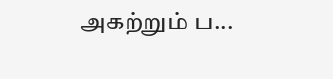அகற்றும் ப...